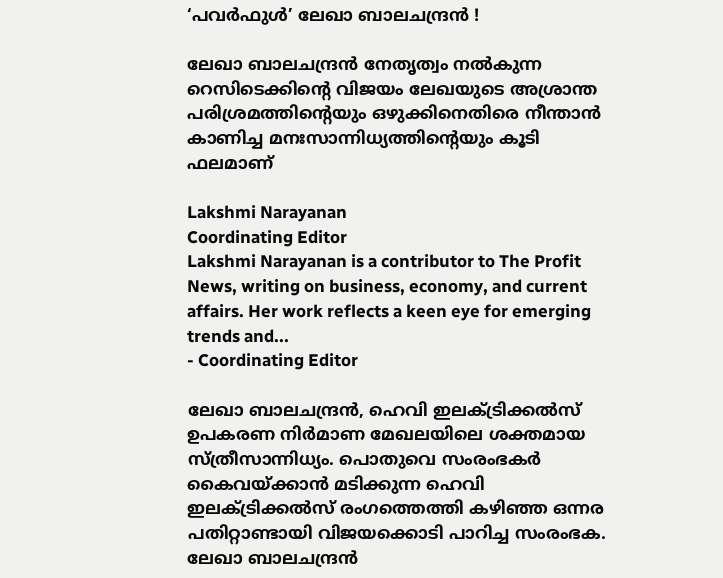‘പവര്‍ഫുള്‍’ ലേഖാ ബാലചന്ദ്രന്‍ !

ലേഖാ ബാലചന്ദ്രന്‍ നേതൃത്വം നല്‍കുന്ന റെസിടെക്കിന്റെ വിജയം ലേഖയുടെ അശ്രാന്ത പരിശ്രമത്തിന്റെയും ഒഴുക്കിനെതിരെ നീന്താന്‍ കാണിച്ച മനഃസാന്നിധ്യത്തിന്റെയും കൂടി ഫലമാണ്

Lakshmi Narayanan
Coordinating Editor
Lakshmi Narayanan is a contributor to The Profit News, writing on business, economy, and current affairs. Her work reflects a keen eye for emerging trends and...
- Coordinating Editor

ലേഖാ ബാലചന്ദ്രന്‍, ഹെവി ഇലക്ട്രിക്കല്‍സ് ഉപകരണ നിര്‍മാണ മേഖലയിലെ ശക്തമായ സ്ത്രീസാന്നിധ്യം. പൊതുവെ സംരംഭകര്‍ കൈവയ്ക്കാന്‍ മടിക്കുന്ന ഹെവി ഇലക്ട്രിക്കല്‍സ് രംഗത്തെത്തി കഴിഞ്ഞ ഒന്നര പതിറ്റാണ്ടായി വിജയക്കൊടി പാറിച്ച സംരംഭക. ലേഖാ ബാലചന്ദ്രന്‍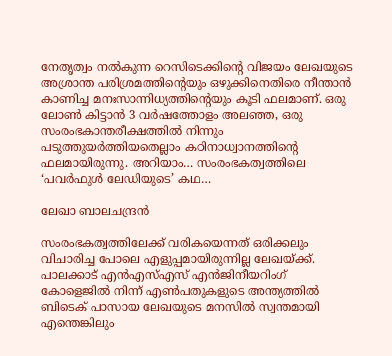നേതൃത്വം നല്‍കുന്ന റെസിടെക്കിന്റെ വിജയം ലേഖയുടെ അശ്രാന്ത പരിശ്രമത്തിന്റെയും ഒഴുക്കിനെതിരെ നീന്താന്‍ കാണിച്ച മനഃസാന്നിധ്യത്തിന്റെയും കൂടി ഫലമാണ്. ഒരു ലോണ്‍ കിട്ടാന്‍ 3 വര്‍ഷത്തോളം അലഞ്ഞ, ഒരു സംരംഭകാന്തരീക്ഷത്തില്‍ നിന്നും പടുത്തുയര്‍ത്തിയതെല്ലാം കഠിനാധ്വാനത്തിന്റെ ഫലമായിരുന്നു. അറിയാം… സംരംഭകത്വത്തിലെ ‘പവര്‍ഫുള്‍ ലേഡിയുടെ’ കഥ…

ലേഖാ ബാലചന്ദ്രന്‍

സംരംഭകത്വത്തിലേക്ക് വരികയെന്നത് ഒരിക്കലും വിചാരിച്ച പോലെ എളുപ്പമായിരുന്നില്ല ലേഖയ്ക്ക്. പാലക്കാട് എന്‍എസ്എസ് എന്‍ജിനീയറിംഗ് കോളെജില്‍ നിന്ന് എണ്‍പതുകളുടെ അന്ത്യത്തില്‍ ബിടെക് പാസായ ലേഖയുടെ മനസില്‍ സ്വന്തമായി എന്തെങ്കിലും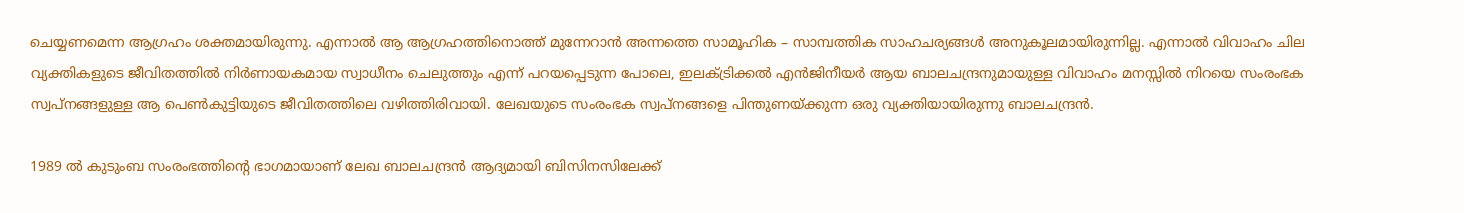ചെയ്യണമെന്ന ആഗ്രഹം ശക്തമായിരുന്നു. എന്നാല്‍ ആ ആഗ്രഹത്തിനൊത്ത് മുന്നേറാന്‍ അന്നത്തെ സാമൂഹിക – സാമ്പത്തിക സാഹചര്യങ്ങള്‍ അനുകൂലമായിരുന്നില്ല. എന്നാല്‍ വിവാഹം ചില വ്യക്തികളുടെ ജീവിതത്തില്‍ നിര്‍ണായകമായ സ്വാധീനം ചെലുത്തും എന്ന് പറയപ്പെടുന്ന പോലെ, ഇലക്ട്രിക്കല്‍ എന്‍ജിനീയര്‍ ആയ ബാലചന്ദ്രനുമായുള്ള വിവാഹം മനസ്സില്‍ നിറയെ സംരംഭക സ്വപ്നങ്ങളുള്ള ആ പെണ്‍കുട്ടിയുടെ ജീവിതത്തിലെ വഴിത്തിരിവായി. ലേഖയുടെ സംരംഭക സ്വപ്നങ്ങളെ പിന്തുണയ്ക്കുന്ന ഒരു വ്യക്തിയായിരുന്നു ബാലചന്ദ്രന്‍.

1989 ല്‍ കുടുംബ സംരംഭത്തിന്റെ ഭാഗമായാണ് ലേഖ ബാലചന്ദ്രന്‍ ആദ്യമായി ബിസിനസിലേക്ക്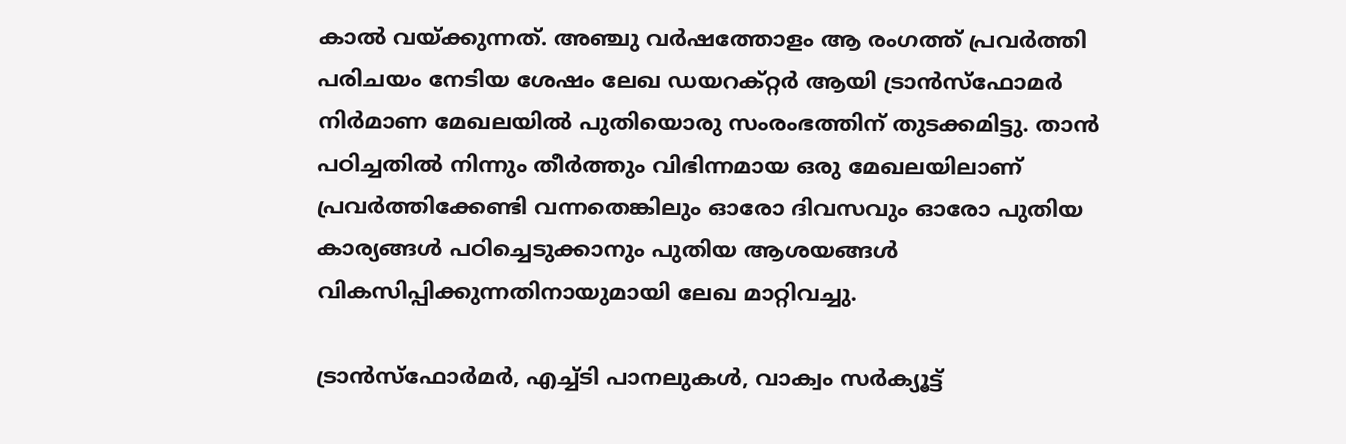കാല്‍ വയ്ക്കുന്നത്. അഞ്ചു വര്‍ഷത്തോളം ആ രംഗത്ത് പ്രവര്‍ത്തി പരിചയം നേടിയ ശേഷം ലേഖ ഡയറക്റ്റര്‍ ആയി ട്രാന്‍സ്‌ഫോമര്‍ നിര്‍മാണ മേഖലയില്‍ പുതിയൊരു സംരംഭത്തിന് തുടക്കമിട്ടു. താന്‍ പഠിച്ചതില്‍ നിന്നും തീര്‍ത്തും വിഭിന്നമായ ഒരു മേഖലയിലാണ് പ്രവര്‍ത്തിക്കേണ്ടി വന്നതെങ്കിലും ഓരോ ദിവസവും ഓരോ പുതിയ കാര്യങ്ങള്‍ പഠിച്ചെടുക്കാനും പുതിയ ആശയങ്ങള്‍ വികസിപ്പിക്കുന്നതിനായുമായി ലേഖ മാറ്റിവച്ചു.

ട്രാന്‍സ്‌ഫോര്‍മര്‍, എച്ച്ടി പാനലുകള്‍, വാക്വം സര്‍ക്യൂട്ട്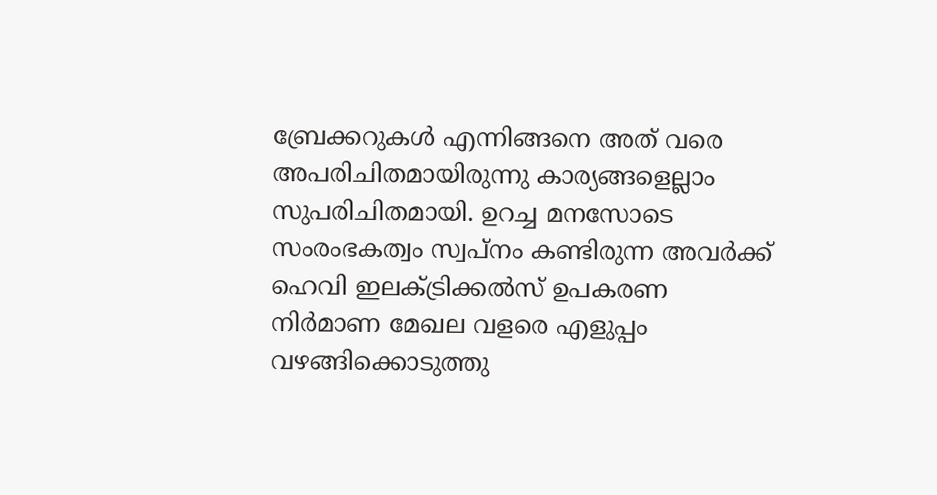ബ്രേക്കറുകള്‍ എന്നിങ്ങനെ അത് വരെ അപരിചിതമായിരുന്നു കാര്യങ്ങളെല്ലാം സുപരിചിതമായി. ഉറച്ച മനസോടെ സംരംഭകത്വം സ്വപ്നം കണ്ടിരുന്ന അവര്‍ക്ക് ഹെവി ഇലക്ട്രിക്കല്‍സ് ഉപകരണ നിര്‍മാണ മേഖല വളരെ എളുപ്പം വഴങ്ങിക്കൊടുത്തു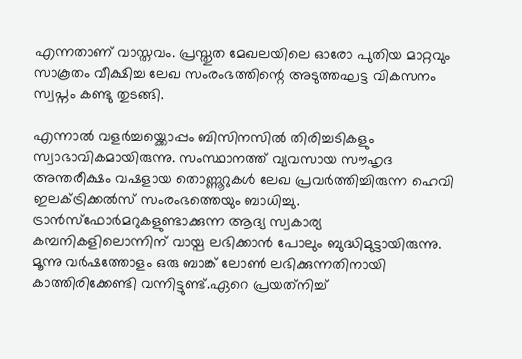എന്നതാണ് വാസ്തവം. പ്രസ്തുത മേഖലയിലെ ഓരോ പുതിയ മാറ്റവും സാകൂതം വീക്ഷിച്ച ലേഖ സംരംഭത്തിന്റെ അടുത്തഘട്ട വികസനം സ്വപ്നം കണ്ടു തുടങ്ങി.

എന്നാല്‍ വളര്‍ച്ചയ്ക്കൊപ്പം ബിസിനസില്‍ തിരിച്ചടികളും സ്വാഭാവികമായിരുന്നു. സംസ്ഥാനത്ത് വ്യവസായ സൗഹൃദ അന്തരീക്ഷം വഷളായ തൊണ്ണൂറുകള്‍ ലേഖ പ്രവര്‍ത്തിച്ചിരുന്ന ഹെവി ഇലക്ട്രിക്കല്‍സ് സംരംഭത്തെയും ബാധിച്ചു. ട്രാന്‍സ്‌ഫോര്‍മറുകളുണ്ടാക്കുന്ന ആദ്യ സ്വകാര്യ കമ്പനികളിലൊന്നിന് വായ്പ ലഭിക്കാന്‍ പോലും ബുദ്ധിമുട്ടായിരുന്നു. മൂന്നു വര്‍ഷത്തോളം ഒരു ബാങ്ക് ലോണ്‍ ലഭിക്കുന്നതിനായി കാത്തിരിക്കേണ്ടി വന്നിട്ടുണ്ട്.ഏറെ പ്രയത്‌നിച്ച്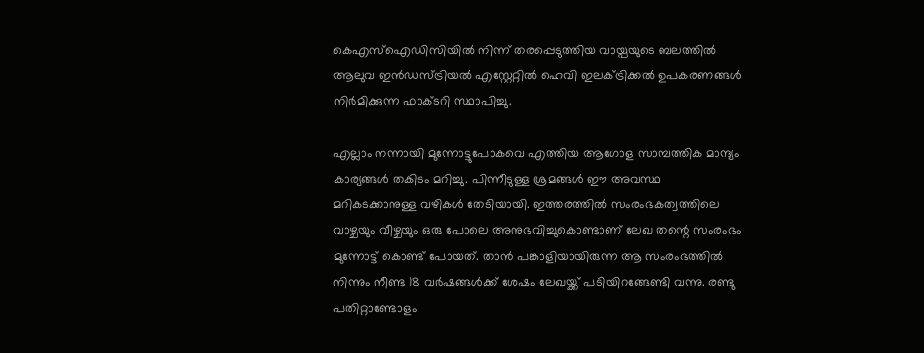കെഎസ്‌ഐഡിസിയില്‍ നിന്ന് തരപ്പെടുത്തിയ വായ്പയുടെ ബലത്തില്‍ ആലുവ ഇന്‍ഡസ്ട്രിയല്‍ എസ്റ്റേറ്റില്‍ ഹെവി ഇലക്ട്രിക്കല്‍ ഉപകരണങ്ങള്‍ നിര്‍മിക്കുന്ന ഫാക്ടറി സ്ഥാപിച്ചു.

എല്ലാം നന്നായി മുന്നോട്ടുപോകവെ എത്തിയ ആഗോള സാമ്പത്തിക മാന്ദ്യം കാര്യങ്ങള്‍ തകിടം മറിച്ചു. പിന്നീടുള്ള ശ്രമങ്ങള്‍ ഈ അവസ്ഥ മറികടക്കാനുള്ള വഴികള്‍ തേടിയായി. ഇത്തരത്തില്‍ സംരംഭകത്വത്തിലെ വാഴ്ചയും വീഴ്ചയും ഒരു പോലെ അനുഭവിച്ചുകൊണ്ടാണ് ലേഖ തന്റെ സംരംഭം മുന്നോട്ട് കൊണ്ട് പോയത്. താന്‍ പങ്കാളിയായിരുന്ന ആ സംരംഭത്തില്‍ നിന്നും നീണ്ട 18 വര്‍ഷങ്ങള്‍ക്ക് ശേഷം ലേഖയ്ക്ക് പടിയിറങ്ങേണ്ടി വന്നു. രണ്ടു പതിറ്റാണ്ടോളം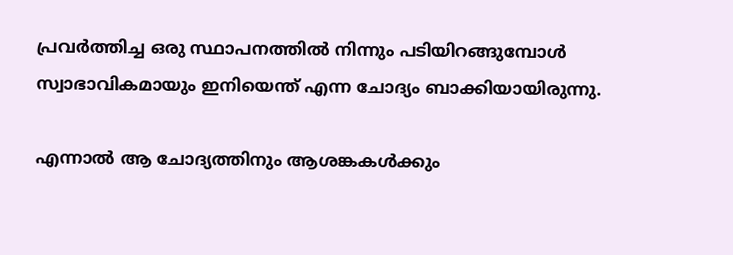പ്രവര്‍ത്തിച്ച ഒരു സ്ഥാപനത്തില്‍ നിന്നും പടിയിറങ്ങുമ്പോള്‍ സ്വാഭാവികമായും ഇനിയെന്ത് എന്ന ചോദ്യം ബാക്കിയായിരുന്നു.

എന്നാല്‍ ആ ചോദ്യത്തിനും ആശങ്കകള്‍ക്കും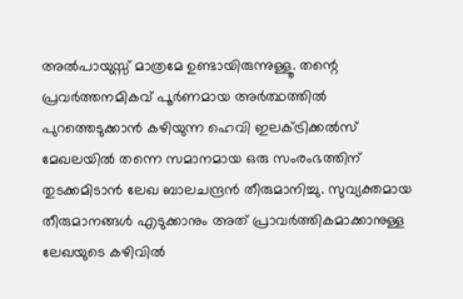അല്‍പായുസ്സ് മാത്രമേ ഉണ്ടായിരുന്നുള്ളൂ. തന്റെ പ്രവര്‍ത്തനമികവ് പൂര്‍ണമായ അര്‍ത്ഥത്തില്‍ പുറത്തെടുക്കാന്‍ കഴിയുന്ന ഹെവി ഇലക്ട്രിക്കല്‍സ് മേഖലയില്‍ തന്നെ സമാനമായ ഒരു സംരംഭത്തിന് തുടക്കമിടാന്‍ ലേഖ ബാലചന്ദ്രന്‍ തീരുമാനിച്ചു. സുവ്യക്തമായ തീരുമാനങ്ങള്‍ എടുക്കാനും അത് പ്രാവര്‍ത്തികമാക്കാനുള്ള ലേഖയുടെ കഴിവില്‍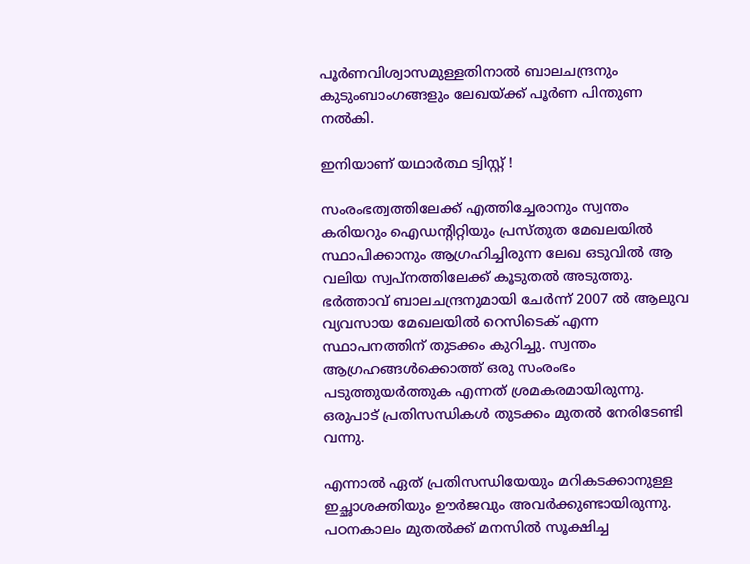പൂര്‍ണവിശ്വാസമുള്ളതിനാല്‍ ബാലചന്ദ്രനും കുടുംബാംഗങ്ങളും ലേഖയ്ക്ക് പൂര്‍ണ പിന്തുണ നല്‍കി.

ഇനിയാണ് യഥാര്‍ത്ഥ ട്വിസ്റ്റ് !

സംരംഭത്വത്തിലേക്ക് എത്തിച്ചേരാനും സ്വന്തം കരിയറും ഐഡന്റിറ്റിയും പ്രസ്തുത മേഖലയില്‍ സ്ഥാപിക്കാനും ആഗ്രഹിച്ചിരുന്ന ലേഖ ഒടുവില്‍ ആ വലിയ സ്വപ്നത്തിലേക്ക് കൂടുതല്‍ അടുത്തു. ഭര്‍ത്താവ് ബാലചന്ദ്രനുമായി ചേര്‍ന്ന് 2007 ല്‍ ആലുവ വ്യവസായ മേഖലയില്‍ റെസിടെക് എന്ന സ്ഥാപനത്തിന് തുടക്കം കുറിച്ചു. സ്വന്തം ആഗ്രഹങ്ങള്‍ക്കൊത്ത് ഒരു സംരംഭം പടുത്തുയര്‍ത്തുക എന്നത് ശ്രമകരമായിരുന്നു. ഒരുപാട് പ്രതിസന്ധികള്‍ തുടക്കം മുതല്‍ നേരിടേണ്ടി വന്നു.

എന്നാല്‍ ഏത് പ്രതിസന്ധിയേയും മറികടക്കാനുള്ള ഇച്ഛാശക്തിയും ഊര്‍ജവും അവര്‍ക്കുണ്ടായിരുന്നു. പഠനകാലം മുതല്‍ക്ക് മനസില്‍ സൂക്ഷിച്ച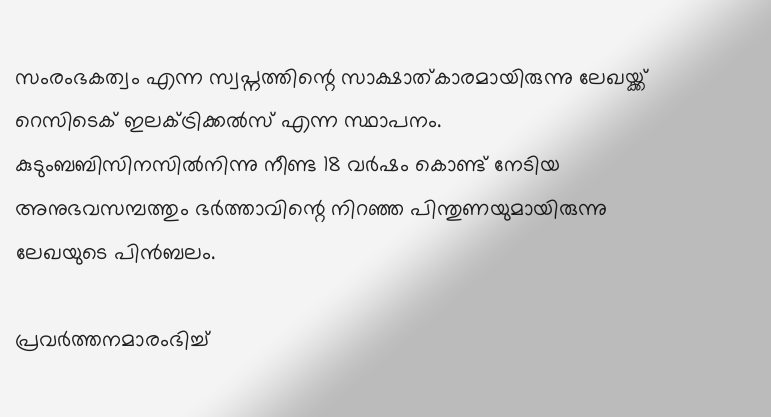സംരംഭകത്വം എന്ന സ്വപ്നത്തിന്റെ സാക്ഷാത്കാരമായിരുന്നു ലേഖയ്ക്ക് റെസിടെക് ഇലക്ട്രിക്കല്‍സ് എന്ന സ്ഥാപനം. കുടുംബബിസിനസില്‍നിന്നു നീണ്ട 18 വര്‍ഷം കൊണ്ട് നേടിയ അനുഭവസമ്പത്തും ഭര്‍ത്താവിന്റെ നിറഞ്ഞ പിന്തുണയുമായിരുന്നു ലേഖയുടെ പിന്‍ബലം.

പ്രവര്‍ത്തനമാരംഭിച്ച്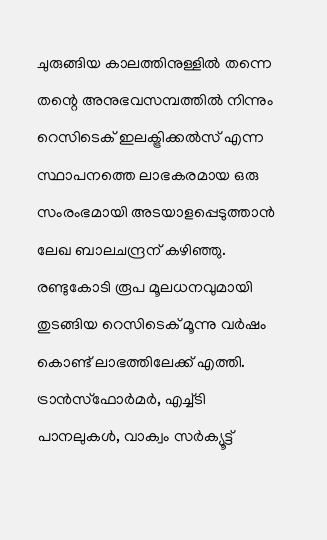ചുരുങ്ങിയ കാലത്തിനുള്ളില്‍ തന്നെ തന്റെ അനുഭവസമ്പത്തില്‍ നിന്നും റെസിടെക് ഇലക്ട്രിക്കല്‍സ് എന്ന സ്ഥാപനത്തെ ലാഭകരമായ ഒരു സംരംഭമായി അടയാളപ്പെടുത്താന്‍ ലേഖ ബാലചന്ദ്രന് കഴിഞ്ഞു. രണ്ടുകോടി രൂപ മൂലധനവുമായി തുടങ്ങിയ റെസിടെക് മൂന്നു വര്‍ഷം കൊണ്ട് ലാഭത്തിലേക്ക് എത്തി. ട്രാന്‍സ്‌ഫോര്‍മര്‍, എച്ച്ടി പാനലുകള്‍, വാക്വം സര്‍ക്യൂട്ട്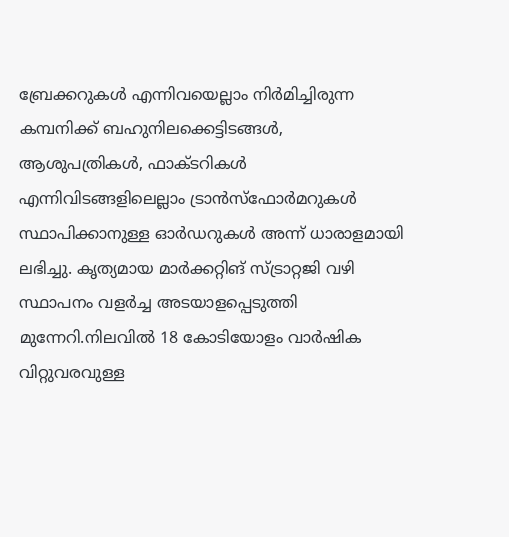ബ്രേക്കറുകള്‍ എന്നിവയെല്ലാം നിര്‍മിച്ചിരുന്ന കമ്പനിക്ക് ബഹുനിലക്കെട്ടിടങ്ങള്‍, ആശുപത്രികള്‍, ഫാക്ടറികള്‍ എന്നിവിടങ്ങളിലെല്ലാം ട്രാന്‍സ്‌ഫോര്‍മറുകള്‍ സ്ഥാപിക്കാനുള്ള ഓര്‍ഡറുകള്‍ അന്ന് ധാരാളമായി ലഭിച്ചു. കൃത്യമായ മാര്‍ക്കറ്റിങ് സ്ട്രാറ്റജി വഴി സ്ഥാപനം വളര്‍ച്ച അടയാളപ്പെടുത്തി മുന്നേറി.നിലവില്‍ 18 കോടിയോളം വാര്‍ഷിക വിറ്റുവരവുള്ള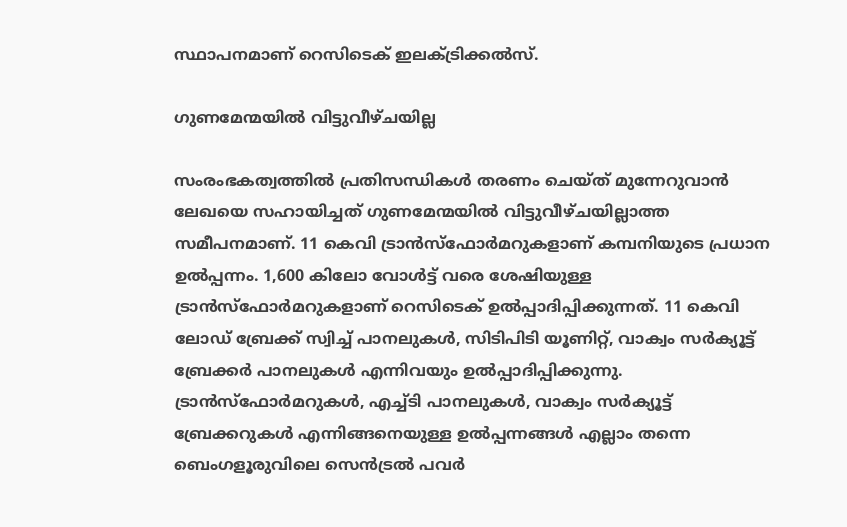സ്ഥാപനമാണ് റെസിടെക് ഇലക്ട്രിക്കല്‍സ്.

ഗുണമേന്മയില്‍ വിട്ടുവീഴ്ചയില്ല

സംരംഭകത്വത്തില്‍ പ്രതിസന്ധികള്‍ തരണം ചെയ്ത് മുന്നേറുവാന്‍ ലേഖയെ സഹായിച്ചത് ഗുണമേന്മയില്‍ വിട്ടുവീഴ്ചയില്ലാത്ത സമീപനമാണ്. 11 കെവി ട്രാന്‍സ്‌ഫോര്‍മറുകളാണ് കമ്പനിയുടെ പ്രധാന ഉല്‍പ്പന്നം. 1,600 കിലോ വോള്‍ട്ട് വരെ ശേഷിയുള്ള ട്രാന്‍സ്‌ഫോര്‍മറുകളാണ് റെസിടെക് ഉല്‍പ്പാദിപ്പിക്കുന്നത്. 11 കെവി ലോഡ് ബ്രേക്ക് സ്വിച്ച് പാനലുകള്‍, സിടിപിടി യൂണിറ്റ്, വാക്വം സര്‍ക്യൂട്ട് ബ്രേക്കര്‍ പാനലുകള്‍ എന്നിവയും ഉല്‍പ്പാദിപ്പിക്കുന്നു. ട്രാന്‍സ്‌ഫോര്‍മറുകള്‍, എച്ച്ടി പാനലുകള്‍, വാക്വം സര്‍ക്യൂട്ട് ബ്രേക്കറുകള്‍ എന്നിങ്ങനെയുള്ള ഉല്‍പ്പന്നങ്ങള്‍ എല്ലാം തന്നെ ബെംഗളൂരുവിലെ സെന്‍ട്രല്‍ പവര്‍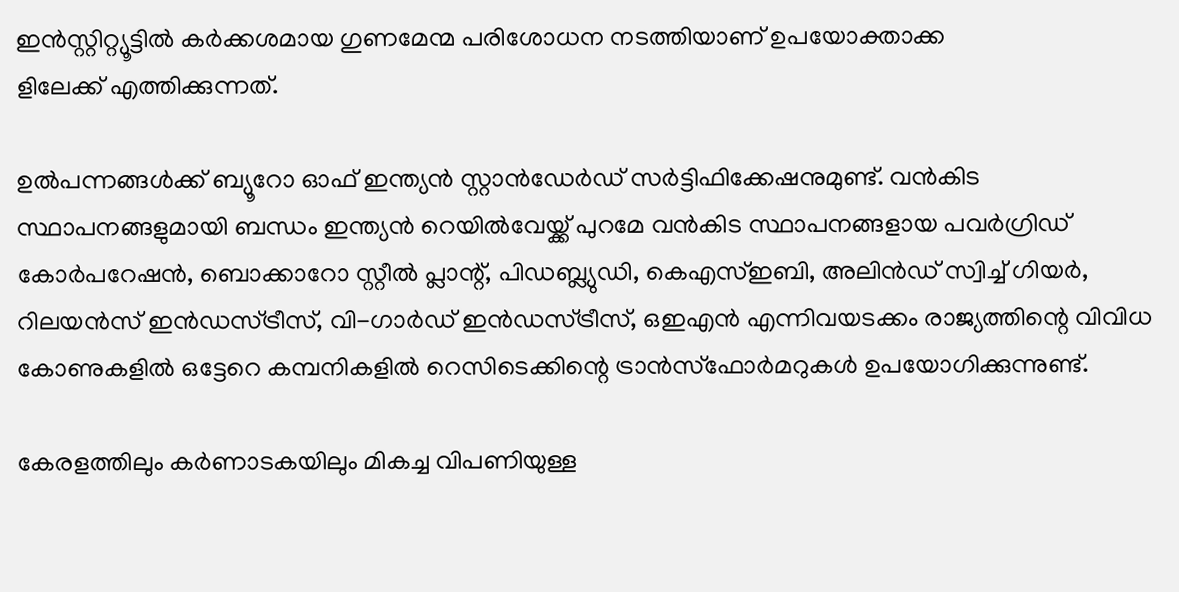ഇന്‍സ്റ്റിറ്റ്യൂട്ടില്‍ കര്‍ക്കശമായ ഗുണമേന്മ പരിശോധന നടത്തിയാണ് ഉപയോക്താക്ക
ളിലേക്ക് എത്തിക്കുന്നത്.

ഉല്‍പന്നങ്ങള്‍ക്ക് ബ്യൂറോ ഓഫ് ഇന്ത്യന്‍ സ്റ്റാന്‍ഡേര്‍ഡ് സര്‍ട്ടിഫിക്കേഷനുമുണ്ട്. വന്‍കിട സ്ഥാപനങ്ങളുമായി ബന്ധം ഇന്ത്യന്‍ റെയില്‍വേയ്ക്ക് പുറമേ വന്‍കിട സ്ഥാപനങ്ങളായ പവര്‍ഗ്രിഡ് കോര്‍പറേഷന്‍, ബൊക്കാറോ സ്റ്റീല്‍ പ്ലാന്റ്, പിഡബ്ല്യുഡി, കെഎസ്ഇബി, അലിന്‍ഡ് സ്വിച്ച് ഗിയര്‍, റിലയന്‍സ് ഇന്‍ഡസ്ട്രീസ്, വി-ഗാര്‍ഡ് ഇന്‍ഡസ്ട്രീസ്, ഒഇഎന്‍ എന്നിവയടക്കം രാജ്യത്തിന്റെ വിവിധ കോണുകളില്‍ ഒട്ടേറെ കമ്പനികളില്‍ റെസിടെക്കിന്റെ ട്രാന്‍സ്‌ഫോര്‍മറുകള്‍ ഉപയോഗിക്കുന്നുണ്ട്.

കേരളത്തിലും കര്‍ണാടകയിലും മികച്ച വിപണിയുള്ള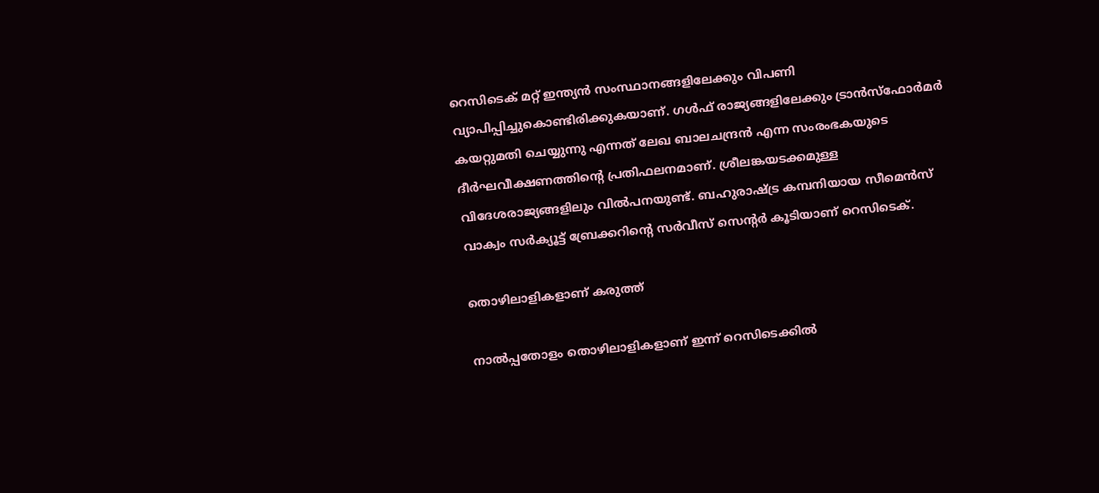റെസിടെക് മറ്റ് ഇന്ത്യന്‍ സംസ്ഥാനങ്ങളിലേക്കും വിപണി വ്യാപിപ്പിച്ചുകൊണ്ടിരിക്കുകയാണ്. ഗള്‍ഫ് രാജ്യങ്ങളിലേക്കും ട്രാന്‍സ്‌ഫോര്‍മര്‍ കയറ്റുമതി ചെയ്യുന്നു എന്നത് ലേഖ ബാലചന്ദ്രന്‍ എന്ന സംരംഭകയുടെ ദീര്‍ഘവീക്ഷണത്തിന്റെ പ്രതിഫലനമാണ്. ശ്രീലങ്കയടക്കമുള്ള വിദേശരാജ്യങ്ങളിലും വില്‍പനയുണ്ട്. ബഹുരാഷ്ട്ര കമ്പനിയായ സീമെന്‍സ് വാക്വം സര്‍ക്യൂട്ട് ബ്രേക്കറിന്റെ സര്‍വീസ് സെന്റര്‍ കൂടിയാണ് റെസിടെക്.

തൊഴിലാളികളാണ് കരുത്ത്

നാല്‍പ്പതോളം തൊഴിലാളികളാണ് ഇന്ന് റെസിടെക്കില്‍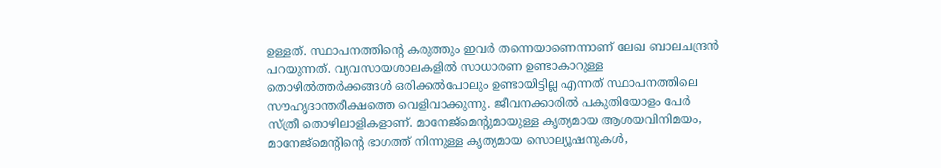ഉള്ളത്. സ്ഥാപനത്തിന്റെ കരുത്തും ഇവര്‍ തന്നെയാണെന്നാണ് ലേഖ ബാലചന്ദ്രന്‍ പറയുന്നത്. വ്യവസായശാലകളില്‍ സാധാരണ ഉണ്ടാകാറുള്ള തൊഴില്‍ത്തര്‍ക്കങ്ങള്‍ ഒരിക്കല്‍പോലും ഉണ്ടായിട്ടില്ല എന്നത് സ്ഥാപനത്തിലെ സൗഹൃദാന്തരീക്ഷത്തെ വെളിവാക്കുന്നു. ജീവനക്കാരില്‍ പകുതിയോളം പേര്‍ സ്ത്രീ തൊഴിലാളികളാണ്. മാനേജ്മെന്റുമായുള്ള കൃത്യമായ ആശയവിനിമയം, മാനേജ്മെന്റിന്റെ ഭാഗത്ത് നിന്നുള്ള കൃത്യമായ സൊല്യൂഷനുകള്‍,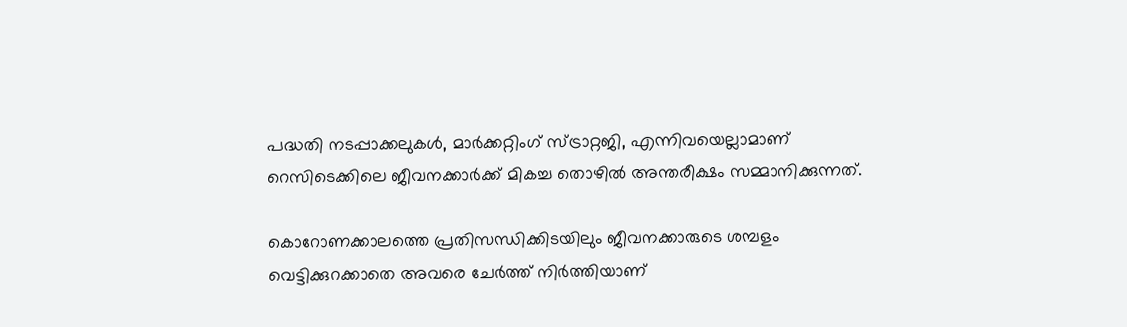പദ്ധതി നടപ്പാക്കലുകള്‍, മാര്‍ക്കറ്റിംഗ് സ്ട്രാറ്റജി, എന്നിവയെല്ലാമാണ് റെസിടെക്കിലെ ജീവനക്കാര്‍ക്ക് മികച്ച തൊഴില്‍ അന്തരീക്ഷം സമ്മാനിക്കുന്നത്.

കൊറോണക്കാലത്തെ പ്രതിസന്ധിക്കിടയിലും ജീവനക്കാരുടെ ശമ്പളം വെട്ടിക്കുറക്കാതെ അവരെ ചേര്‍ത്ത് നിര്‍ത്തിയാണ്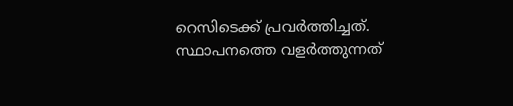റെസിടെക്ക് പ്രവര്‍ത്തിച്ചത്. സ്ഥാപനത്തെ വളര്‍ത്തുന്നത്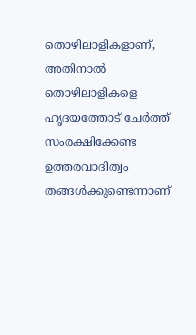തൊഴിലാളികളാണ്, അതിനാല്‍ തൊഴിലാളികളെ ഹൃദയത്തോട് ചേര്‍ത്ത് സംരക്ഷിക്കേണ്ട ഉത്തരവാദിത്വം തങ്ങള്‍ക്കുണ്ടെന്നാണ്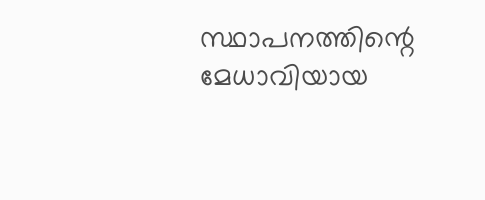സ്ഥാപനത്തിന്റെ മേധാവിയായ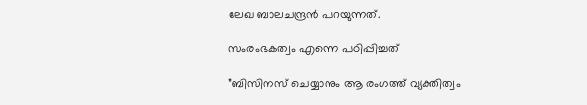ലേഖ ബാലചന്ദ്രന്‍ പറയുന്നത്.

സംരംഭകത്വം എന്നെ പഠിപ്പിച്ചത്

”ബിസിനസ് ചെയ്യാനും ആ രംഗത്ത് വ്യക്തിത്വം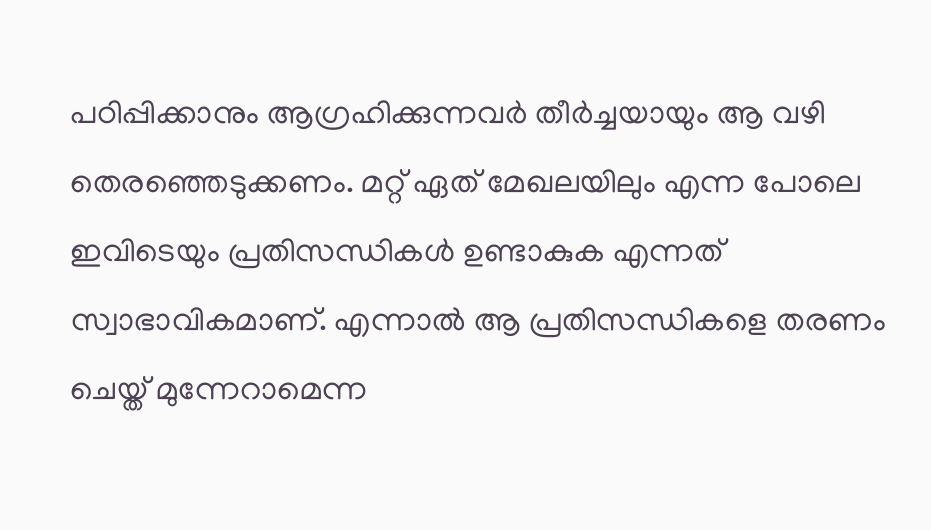പഠിപ്പിക്കാനും ആഗ്രഹിക്കുന്നവര്‍ തീര്‍ച്ചയായും ആ വഴി തെരഞ്ഞെടുക്കണം. മറ്റ് ഏത് മേഖലയിലും എന്ന പോലെ ഇവിടെയും പ്രതിസന്ധികള്‍ ഉണ്ടാകുക എന്നത് സ്വാഭാവികമാണ്. എന്നാല്‍ ആ പ്രതിസന്ധികളെ തരണം ചെയ്ത് മുന്നേറാമെന്ന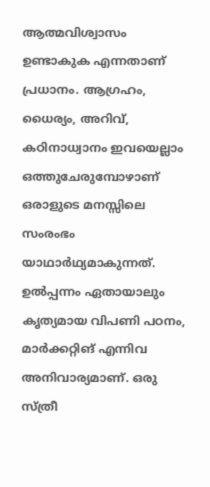ആത്മവിശ്വാസം ഉണ്ടാകുക എന്നതാണ് പ്രധാനം. ആഗ്രഹം, ധൈര്യം, അറിവ്, കഠിനാധ്വാനം ഇവയെല്ലാം ഒത്തുചേരുമ്പോഴാണ് ഒരാളുടെ മനസ്സിലെ സംരംഭം യാഥാര്‍ഥ്യമാകുന്നത്. ഉല്‍പ്പന്നം ഏതായാലും കൃത്യമായ വിപണി പഠനം, മാര്‍ക്കറ്റിങ് എന്നിവ അനിവാര്യമാണ്. ഒരു സ്ത്രീ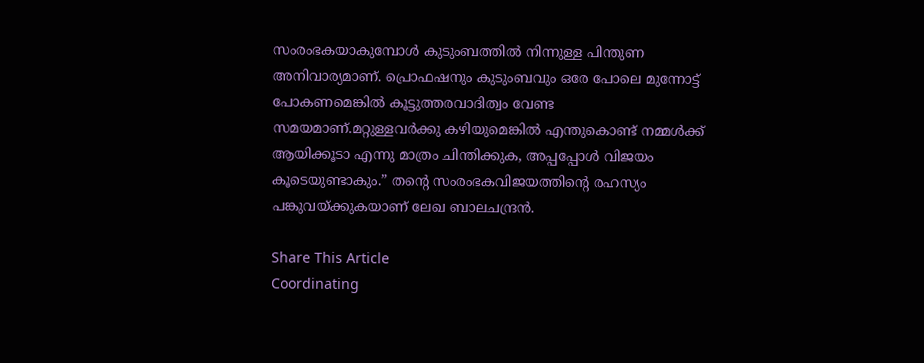സംരംഭകയാകുമ്പോള്‍ കുടുംബത്തില്‍ നിന്നുള്ള പിന്തുണ അനിവാര്യമാണ്. പ്രൊഫഷനും കുടുംബവും ഒരേ പോലെ മുന്നോട്ട് പോകണമെങ്കില്‍ കൂട്ടുത്തരവാദിത്വം വേണ്ട സമയമാണ്.മറ്റുള്ളവര്‍ക്കു കഴിയുമെങ്കില്‍ എന്തുകൊണ്ട് നമ്മള്‍ക്ക് ആയിക്കൂടാ എന്നു മാത്രം ചിന്തിക്കുക, അപ്പപ്പോള്‍ വിജയം കൂടെയുണ്ടാകും.” തന്റെ സംരംഭകവിജയത്തിന്റെ രഹസ്യം പങ്കുവയ്ക്കുകയാണ് ലേഖ ബാലചന്ദ്രന്‍.

Share This Article
Coordinating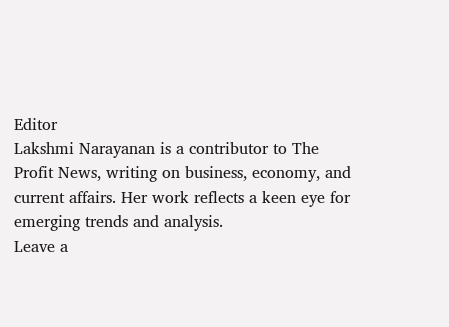Editor
Lakshmi Narayanan is a contributor to The Profit News, writing on business, economy, and current affairs. Her work reflects a keen eye for emerging trends and analysis.
Leave a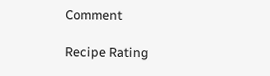Comment

Recipe Rating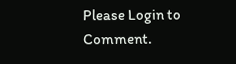Please Login to Comment.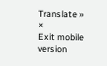Translate »
×
Exit mobile version